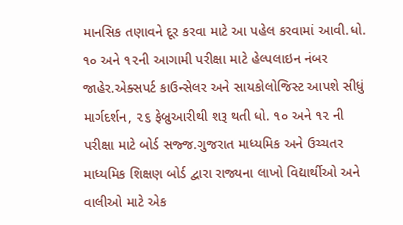માનસિક તણાવને દૂર કરવા માટે આ પહેલ કરવામાં આવી.ધો. ૧૦ અને ૧૨ની આગામી પરીક્ષા માટે હેલ્પલાઇન નંબર જાહેર.એક્સપર્ટ કાઉન્સેલર અને સાયકોલોજિસ્ટ આપશે સીધું માર્ગદર્શન, ૨૬ ફેબ્રુઆરીથી શરૂ થતી ધો. ૧૦ અને ૧૨ ની પરીક્ષા માટે બોર્ડ સજ્જ.ગુજરાત માધ્યમિક અને ઉચ્ચતર માધ્યમિક શિક્ષણ બોર્ડ દ્વારા રાજ્યના લાખો વિદ્યાર્થીઓ અને વાલીઓ માટે એક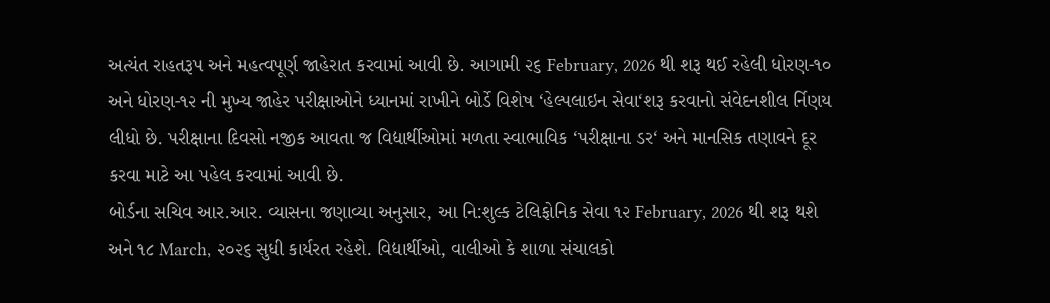અત્યંત રાહતરૂપ અને મહત્વપૂર્ણ જાહેરાત કરવામાં આવી છે. આગામી ૨૬ February, 2026 થી શરૂ થઈ રહેલી ધોરણ-૧૦ અને ધોરણ-૧૨ ની મુખ્ય જાહેર પરીક્ષાઓને ધ્યાનમાં રાખીને બોર્ડે વિશેષ ‘હેલ્પલાઇન સેવા‘શરૂ કરવાનો સંવેદનશીલ ર્નિણય લીધો છે. પરીક્ષાના દિવસો નજીક આવતા જ વિદ્યાર્થીઓમાં મળતા સ્વાભાવિક ‘પરીક્ષાના ડર‘ અને માનસિક તણાવને દૂર કરવા માટે આ પહેલ કરવામાં આવી છે.
બોર્ડના સચિવ આર.આર. વ્યાસના જણાવ્યા અનુસાર, આ નિ:શુલ્ક ટેલિફોનિક સેવા ૧૨ February, 2026 થી શરૂ થશે અને ૧૮ March, ૨૦૨૬ સુધી કાર્યરત રહેશે. વિદ્યાર્થીઓ, વાલીઓ કે શાળા સંચાલકો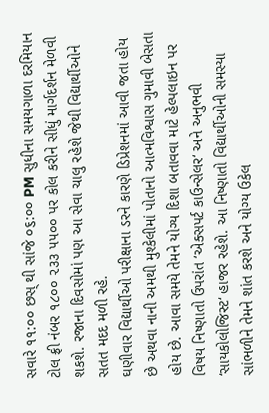સવારે ૧૧:૦૦ છસ્ થી સાંજે ૦૬:૦૦ PM સુધીના સમયગાળા દરમિયાન ટોલ ફ્રી નંબર ૧૮૦૦ ૨૩૩ ૫૫૦૦ પર કોલ કરીને સીધું માર્ગદર્શન મેળવી શકશે. રજાના દિવસોમાં પણ આ સેવા ચાલુ રહેશે જેથી વિદ્યાર્થીઓને સતત મદદ મળી રહે.
ઘણીવાર વિદ્યાર્થીઓ પરીક્ષાના ડરને કારણે ડિપ્રેશનમાં આવી જતા હોય છે અથવા નાની અમથી મુશ્કેલીમાં પોતાનો આત્મવિશ્વાસ ગુમાવી બેસતા હોય છે. આવા સમયે તેમને યોગ્ય દિશા બતાવવા માટે હેલ્પલાઇન પર વિષય નિષ્ણાતો ઉપરાંત ‘એક્સપર્ટ કાઉન્સેલર‘ અને અનુભવી ‘સાયકોલોજિસ્ટ‘ હાજર રહેશે. આ નિષ્ણાતો વિદ્યાર્થીઓની સમસ્યા સાંભળીને તેમને શાંત કરશે અને યોગ્ય ઉકેલ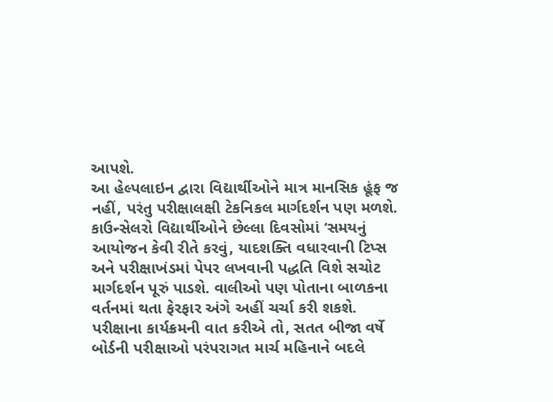આપશે.
આ હેલ્પલાઇન દ્વારા વિદ્યાર્થીઓને માત્ર માનસિક હૂંફ જ નહીં, પરંતુ પરીક્ષાલક્ષી ટેકનિકલ માર્ગદર્શન પણ મળશે. કાઉન્સેલરો વિદ્યાર્થીઓને છેલ્લા દિવસોમાં ‘સમયનું આયોજન કેવી રીતે કરવું, યાદશક્તિ વધારવાની ટિપ્સ અને પરીક્ષાખંડમાં પેપર લખવાની પદ્ધતિ વિશે સચોટ માર્ગદર્શન પૂરું પાડશે. વાલીઓ પણ પોતાના બાળકના વર્તનમાં થતા ફેરફાર અંગે અહીં ચર્ચા કરી શકશે.
પરીક્ષાના કાર્યક્રમની વાત કરીએ તો, સતત બીજા વર્ષે બોર્ડની પરીક્ષાઓ પરંપરાગત માર્ચ મહિનાને બદલે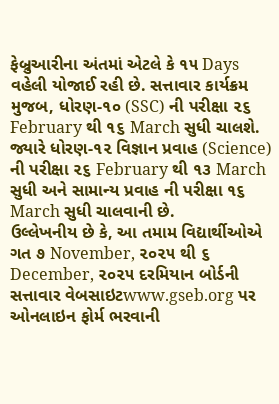ફેબ્રુઆરીના અંતમાં એટલે કે ૧૫ Days વહેલી યોજાઈ રહી છે. સત્તાવાર કાર્યક્રમ મુજબ, ધોરણ-૧૦ (SSC) ની પરીક્ષા ૨૬ February થી ૧૬ March સુધી ચાલશે. જ્યારે ધોરણ-૧૨ વિજ્ઞાન પ્રવાહ (Science) ની પરીક્ષા ૨૬ February થી ૧૩ March સુધી અને સામાન્ય પ્રવાહ ની પરીક્ષા ૧૬ March સુધી ચાલવાની છે.
ઉલ્લેખનીય છે કે, આ તમામ વિદ્યાર્થીઓએ ગત ૭ November, ૨૦૨૫ થી ૬ December, ૨૦૨૫ દરમિયાન બોર્ડની સત્તાવાર વેબસાઇટwww.gseb.org પર ઓનલાઇન ફોર્મ ભરવાની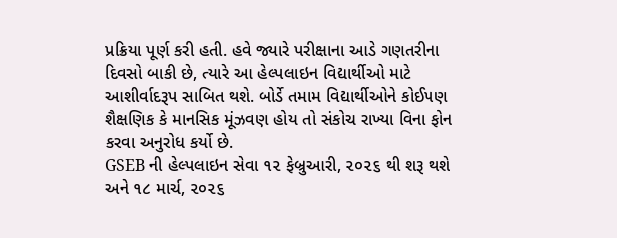પ્રક્રિયા પૂર્ણ કરી હતી. હવે જ્યારે પરીક્ષાના આડે ગણતરીના દિવસો બાકી છે, ત્યારે આ હેલ્પલાઇન વિદ્યાર્થીઓ માટે આશીર્વાદરૂપ સાબિત થશે. બોર્ડે તમામ વિદ્યાર્થીઓને કોઈપણ શૈક્ષણિક કે માનસિક મૂંઝવણ હોય તો સંકોચ રાખ્યા વિના ફોન કરવા અનુરોધ કર્યો છે.
GSEB ની હેલ્પલાઇન સેવા ૧૨ ફેબ્રુઆરી, ૨૦૨૬ થી શરૂ થશે અને ૧૮ માર્ચ, ૨૦૨૬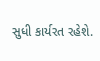સુધી કાર્યરત રહેશે.